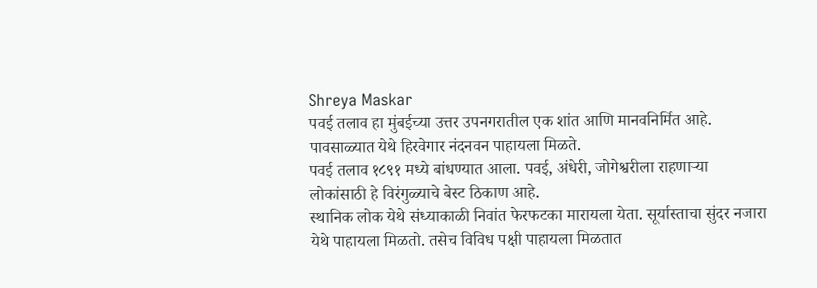Shreya Maskar
पवई तलाव हा मुंबईच्या उत्तर उपनगरातील एक शांत आणि मानवनिर्मित आहे. पावसाळ्यात येथे हिरवेगार नंदनवन पाहायला मिळते.
पवई तलाव १८९१ मध्ये बांधण्यात आला. पवई, अंधेरी, जोगेश्वरीला राहणाऱ्या लोकांसाठी हे विरंगुळ्याचे बेस्ट ठिकाण आहे.
स्थानिक लोक येथे संध्याकाळी निवांत फेरफटका मारायला येता. सूर्यास्ताचा सुंदर नजारा येथे पाहायला मिळतो. तसेच विविध पक्षी पाहायला मिळतात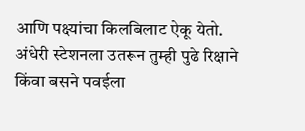आणि पक्ष्यांचा किलबिलाट ऐकू येतो.
अंधेरी स्टेशनला उतरून तुम्ही पुढे रिक्षाने किंवा बसने पवईला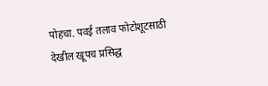पोहचा. पवई तलाव फोटोशूटसाठी देखील खूपच प्रसिद्ध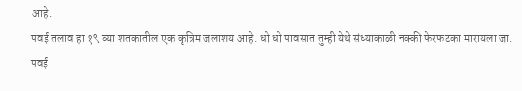आहे.
पवई तलाव हा १९ व्या शतकातील एक कृत्रिम जलाशय आहे. धो धो पावसात तुम्ही येथे संध्याकाळी नक्की फेरफटका मारायला जा.
पवई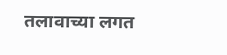तलावाच्या लगत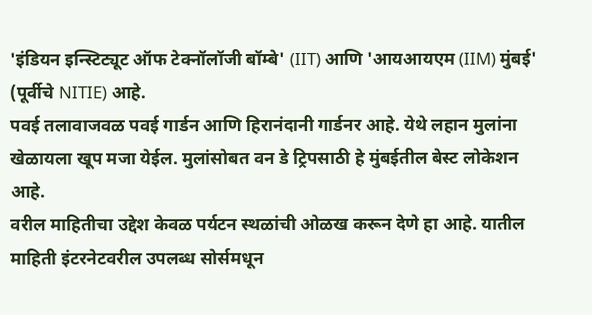'इंडियन इन्स्टिट्यूट ऑफ टेक्नॉलॉजी बॉम्बे' (IIT) आणि 'आयआयएम (IIM) मुंबई' (पूर्वीचे NITIE) आहे.
पवई तलावाजवळ पवई गार्डन आणि हिरानंदानी गार्डनर आहे. येथे लहान मुलांना खेळायला खूप मजा येईल. मुलांसोबत वन डे ट्रिपसाठी हे मुंबईतील बेस्ट लोकेशन आहे.
वरील माहितीचा उद्देश केवळ पर्यटन स्थळांची ओळख करून देणे हा आहे. यातील माहिती इंटरनेटवरील उपलब्ध सोर्समधून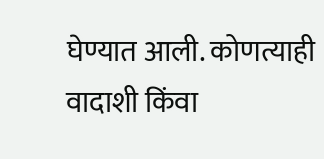घेण्यात आली. कोणत्याही वादाशी किंवा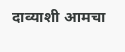दाव्याशी आमचा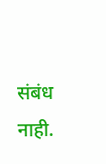संबंध नाही.